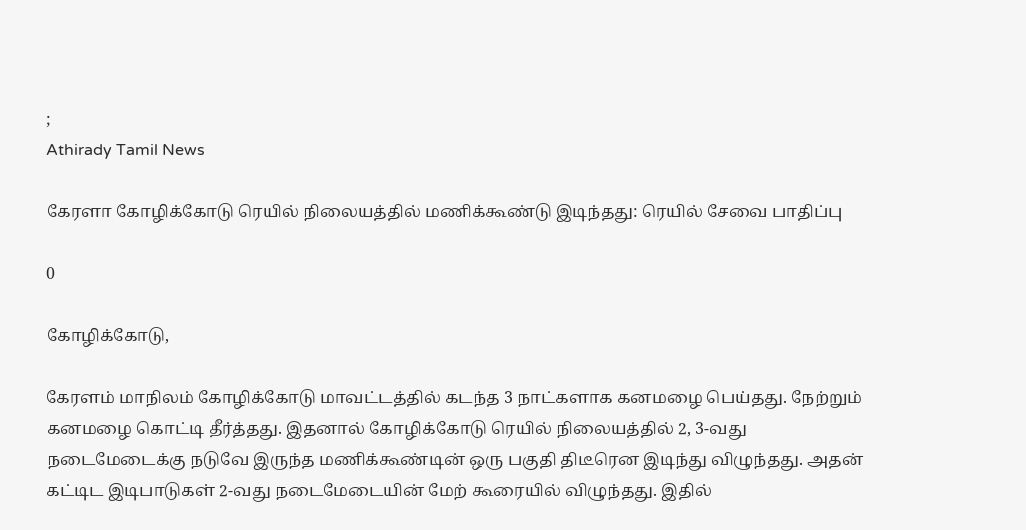;
Athirady Tamil News

கேரளா கோழிக்கோடு ரெயில் நிலையத்தில் மணிக்கூண்டு இடிந்தது: ரெயில் சேவை பாதிப்பு

0

கோழிக்கோடு,

கேரளம் மாநிலம் கோழிக்கோடு மாவட்டத்தில் கடந்த 3 நாட்களாக கனமழை பெய்தது. நேற்றும் கனமழை கொட்டி தீர்த்தது. இதனால் கோழிக்கோடு ரெயில் நிலையத்தில் 2, 3-வது நடைமேடைக்கு நடுவே இருந்த மணிக்கூண்டின் ஒரு பகுதி திடீரென இடிந்து விழுந்தது. அதன் கட்டிட இடிபாடுகள் 2-வது நடைமேடையின் மேற் கூரையில் விழுந்தது. இதில்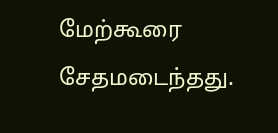மேற்கூரை சேதமடைந்தது.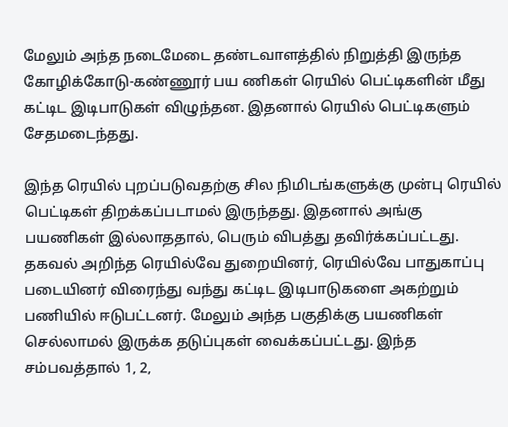மேலும் அந்த நடைமேடை தண்டவாளத்தில் நிறுத்தி இருந்த கோழிக்கோடு-கண்ணூர் பய ணிகள் ரெயில் பெட்டிகளின் மீது கட்டிட இடிபாடுகள் விழுந்தன. இதனால் ரெயில் பெட்டிகளும் சேதமடைந்தது.

இந்த ரெயில் புறப்படுவதற்கு சில நிமிடங்களுக்கு முன்பு ரெயில் பெட்டிகள் திறக்கப்படாமல் இருந்தது. இதனால் அங்கு பயணிகள் இல்லாததால், பெரும் விபத்து தவிர்க்கப்பட்டது. தகவல் அறிந்த ரெயில்வே துறையினர், ரெயில்வே பாதுகாப்பு படையினர் விரைந்து வந்து கட்டிட இடிபாடுகளை அகற்றும் பணியில் ஈடுபட்டனர். மேலும் அந்த பகுதிக்கு பயணிகள் செல்லாமல் இருக்க தடுப்புகள் வைக்கப்பட்டது. இந்த சம்பவத்தால் 1, 2,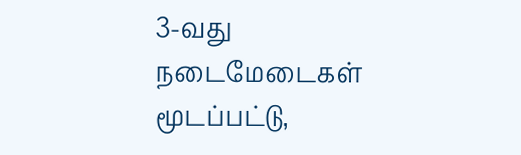3-வது நடைமேடைகள் மூடப்பட்டு,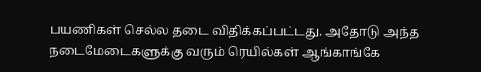பயணிகள் செல்ல தடை விதிக்கப்பட்டது. அதோடு அந்த நடைமேடைகளுக்கு வரும் ரெயில்கள் ஆங்காங்கே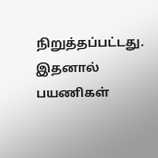நிறுத்தப்பட்டது. இதனால் பயணிகள்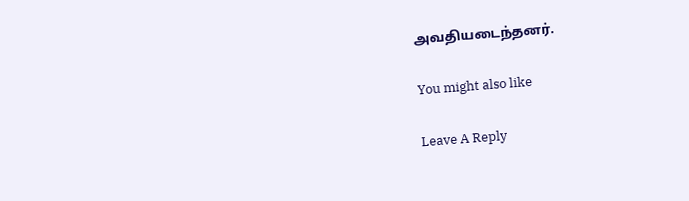அவதியடைந்தனர்.

You might also like

Leave A Reply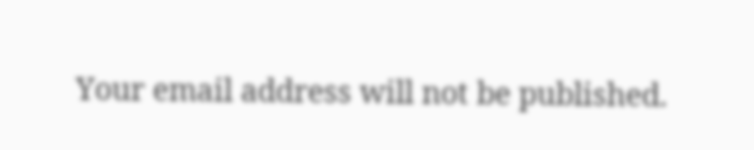Your email address will not be published.